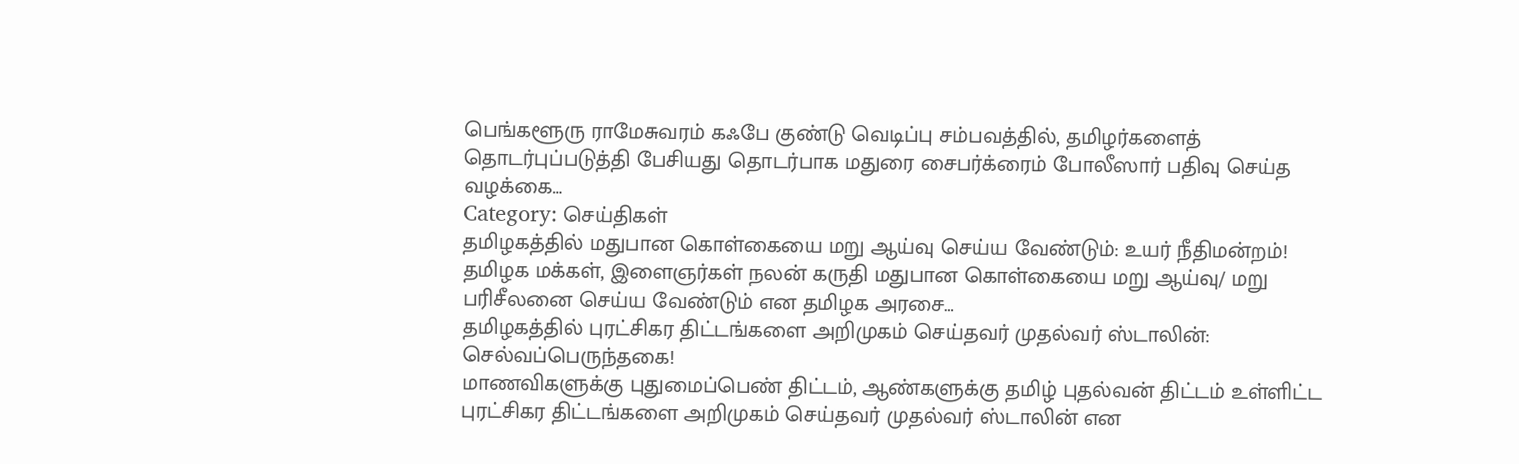பெங்களூரு ராமேசுவரம் கஃபே குண்டு வெடிப்பு சம்பவத்தில், தமிழர்களைத் தொடர்புப்படுத்தி பேசியது தொடர்பாக மதுரை சைபர்க்ரைம் போலீஸார் பதிவு செய்த வழக்கை…
Category: செய்திகள்
தமிழகத்தில் மதுபான கொள்கையை மறு ஆய்வு செய்ய வேண்டும்: உயர் நீதிமன்றம்!
தமிழக மக்கள், இளைஞர்கள் நலன் கருதி மதுபான கொள்கையை மறு ஆய்வு/ மறு பரிசீலனை செய்ய வேண்டும் என தமிழக அரசை…
தமிழகத்தில் புரட்சிகர திட்டங்களை அறிமுகம் செய்தவர் முதல்வர் ஸ்டாலின்: செல்வப்பெருந்தகை!
மாணவிகளுக்கு புதுமைப்பெண் திட்டம், ஆண்களுக்கு தமிழ் புதல்வன் திட்டம் உள்ளிட்ட புரட்சிகர திட்டங்களை அறிமுகம் செய்தவர் முதல்வர் ஸ்டாலின் என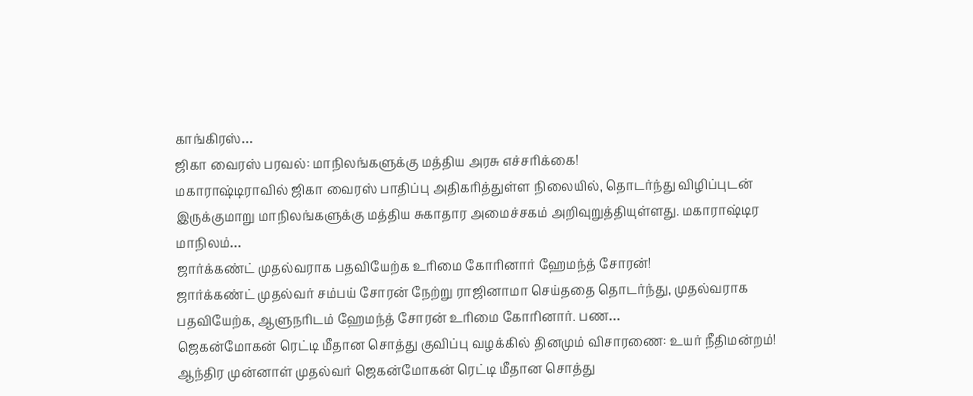காங்கிரஸ்…
ஜிகா வைரஸ் பரவல்: மாநிலங்களுக்கு மத்திய அரசு எச்சரிக்கை!
மகாராஷ்டிராவில் ஜிகா வைரஸ் பாதிப்பு அதிகரித்துள்ள நிலையில், தொடர்ந்து விழிப்புடன் இருக்குமாறு மாநிலங்களுக்கு மத்திய சுகாதார அமைச்சகம் அறிவுறுத்தியுள்ளது. மகாராஷ்டிர மாநிலம்…
ஜார்க்கண்ட் முதல்வராக பதவியேற்க உரிமை கோரினார் ஹேமந்த் சோரன்!
ஜார்க்கண்ட் முதல்வர் சம்பய் சோரன் நேற்று ராஜினாமா செய்ததை தொடர்ந்து, முதல்வராக பதவியேற்க, ஆளுநரிடம் ஹேமந்த் சோரன் உரிமை கோரினார். பண…
ஜெகன்மோகன் ரெட்டி மீதான சொத்து குவிப்பு வழக்கில் தினமும் விசாரணை: உயர் நீதிமன்றம்!
ஆந்திர முன்னாள் முதல்வர் ஜெகன்மோகன் ரெட்டி மீதான சொத்து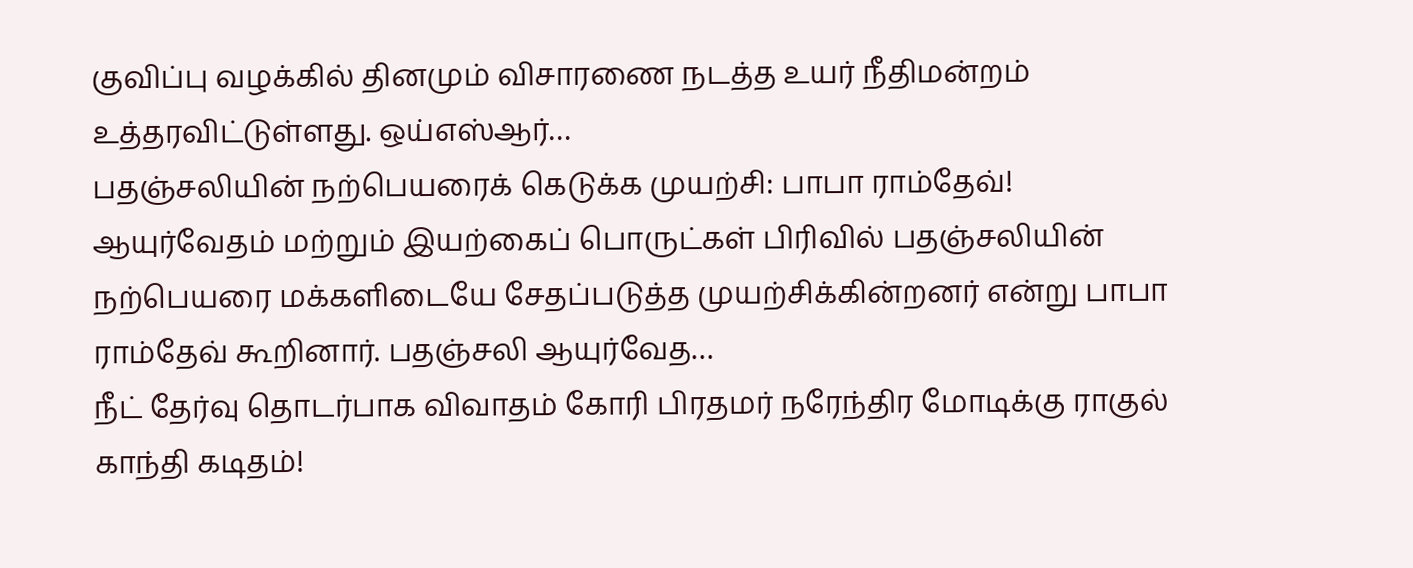குவிப்பு வழக்கில் தினமும் விசாரணை நடத்த உயர் நீதிமன்றம் உத்தரவிட்டுள்ளது. ஒய்எஸ்ஆர்…
பதஞ்சலியின் நற்பெயரைக் கெடுக்க முயற்சி: பாபா ராம்தேவ்!
ஆயுர்வேதம் மற்றும் இயற்கைப் பொருட்கள் பிரிவில் பதஞ்சலியின் நற்பெயரை மக்களிடையே சேதப்படுத்த முயற்சிக்கின்றனர் என்று பாபா ராம்தேவ் கூறினார். பதஞ்சலி ஆயுர்வேத…
நீட் தேர்வு தொடர்பாக விவாதம் கோரி பிரதமர் நரேந்திர மோடிக்கு ராகுல் காந்தி கடிதம்!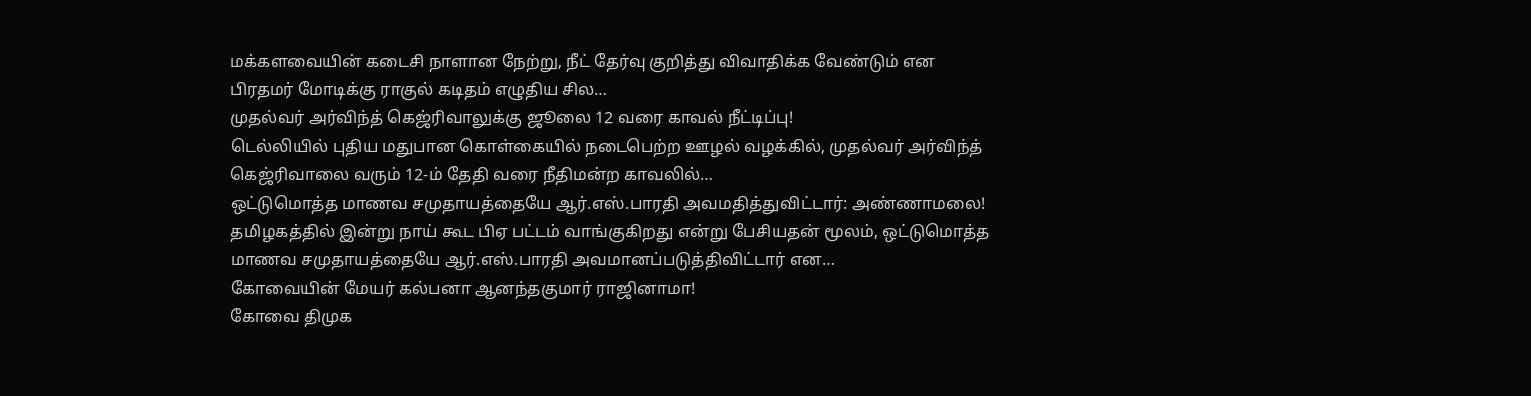மக்களவையின் கடைசி நாளான நேற்று, நீட் தேர்வு குறித்து விவாதிக்க வேண்டும் என பிரதமர் மோடிக்கு ராகுல் கடிதம் எழுதிய சில…
முதல்வர் அர்விந்த் கெஜ்ரிவாலுக்கு ஜூலை 12 வரை காவல் நீட்டிப்பு!
டெல்லியில் புதிய மதுபான கொள்கையில் நடைபெற்ற ஊழல் வழக்கில், முதல்வர் அர்விந்த் கெஜ்ரிவாலை வரும் 12-ம் தேதி வரை நீதிமன்ற காவலில்…
ஒட்டுமொத்த மாணவ சமுதாயத்தையே ஆர்.எஸ்.பாரதி அவமதித்துவிட்டார்: அண்ணாமலை!
தமிழகத்தில் இன்று நாய் கூட பிஏ பட்டம் வாங்குகிறது என்று பேசியதன் மூலம், ஒட்டுமொத்த மாணவ சமுதாயத்தையே ஆர்.எஸ்.பாரதி அவமானப்படுத்திவிட்டார் என…
கோவையின் மேயர் கல்பனா ஆனந்தகுமார் ராஜினாமா!
கோவை திமுக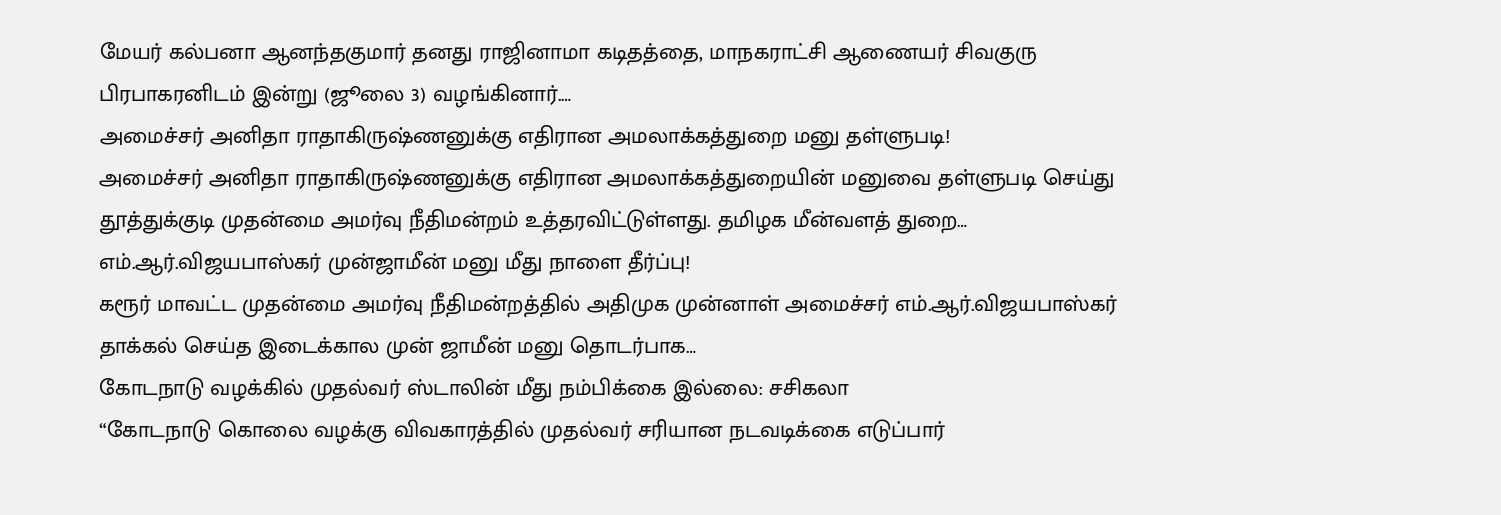மேயர் கல்பனா ஆனந்தகுமார் தனது ராஜினாமா கடிதத்தை, மாநகராட்சி ஆணையர் சிவகுரு பிரபாகரனிடம் இன்று (ஜூலை 3) வழங்கினார்.…
அமைச்சர் அனிதா ராதாகிருஷ்ணனுக்கு எதிரான அமலாக்கத்துறை மனு தள்ளுபடி!
அமைச்சர் அனிதா ராதாகிருஷ்ணனுக்கு எதிரான அமலாக்கத்துறையின் மனுவை தள்ளுபடி செய்து தூத்துக்குடி முதன்மை அமர்வு நீதிமன்றம் உத்தரவிட்டுள்ளது. தமிழக மீன்வளத் துறை…
எம்.ஆர்.விஜயபாஸ்கர் முன்ஜாமீன் மனு மீது நாளை தீர்ப்பு!
கரூர் மாவட்ட முதன்மை அமர்வு நீதிமன்றத்தில் அதிமுக முன்னாள் அமைச்சர் எம்.ஆர்.விஜயபாஸ்கர் தாக்கல் செய்த இடைக்கால முன் ஜாமீன் மனு தொடர்பாக…
கோடநாடு வழக்கில் முதல்வர் ஸ்டாலின் மீது நம்பிக்கை இல்லை: சசிகலா
“கோடநாடு கொலை வழக்கு விவகாரத்தில் முதல்வர் சரியான நடவடிக்கை எடுப்பார்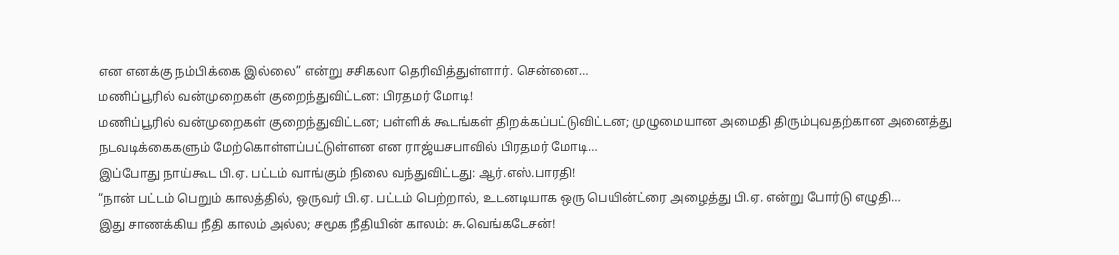என எனக்கு நம்பிக்கை இல்லை” என்று சசிகலா தெரிவித்துள்ளார். சென்னை…
மணிப்பூரில் வன்முறைகள் குறைந்துவிட்டன: பிரதமர் மோடி!
மணிப்பூரில் வன்முறைகள் குறைந்துவிட்டன; பள்ளிக் கூடங்கள் திறக்கப்பட்டுவிட்டன; முழுமையான அமைதி திரும்புவதற்கான அனைத்து நடவடிக்கைகளும் மேற்கொள்ளப்பட்டுள்ளன என ராஜ்யசபாவில் பிரதமர் மோடி…
இப்போது நாய்கூட பி.ஏ. பட்டம் வாங்கும் நிலை வந்துவிட்டது: ஆர்.எஸ்.பாரதி!
“நான் பட்டம் பெறும் காலத்தில், ஒருவர் பி.ஏ. பட்டம் பெற்றால், உடனடியாக ஒரு பெயின்ட்ரை அழைத்து பி.ஏ. என்று போர்டு எழுதி…
இது சாணக்கிய நீதி காலம் அல்ல; சமூக நீதியின் காலம்: சு.வெங்கடேசன்!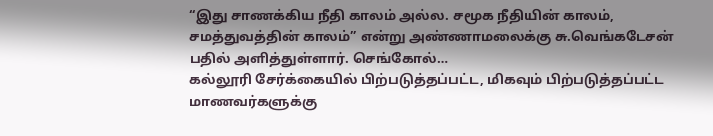“இது சாணக்கிய நீதி காலம் அல்ல. சமூக நீதியின் காலம், சமத்துவத்தின் காலம்” என்று அண்ணாமலைக்கு சு.வெங்கடேசன் பதில் அளித்துள்ளார். செங்கோல்…
கல்லூரி சேர்க்கையில் பிற்படுத்தப்பட்ட, மிகவும் பிற்படுத்தப்பட்ட மாணவர்களுக்கு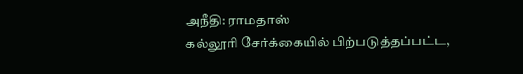அநீதி: ராமதாஸ்
கல்லூரி சேர்க்கையில் பிற்படுத்தப்பட்ட,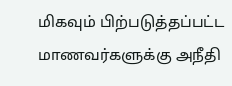மிகவும் பிற்படுத்தப்பட்ட மாணவர்களுக்கு அநீதி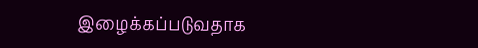இழைக்கப்படுவதாக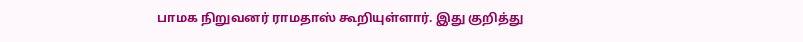பாமக நிறுவனர் ராமதாஸ் கூறியுள்ளார். இது குறித்து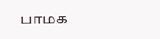பாமக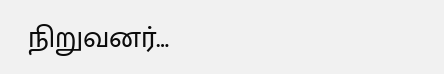நிறுவனர்…